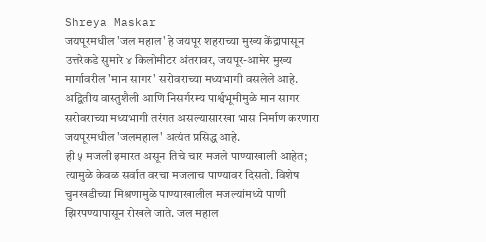Shreya Maskar
जयपूरमधील 'जल महाल' हे जयपूर शहराच्या मुख्य केंद्रापासून उत्तरेकडे सुमारे ४ किलोमीटर अंतरावर, जयपूर-आमेर मुख्य मार्गावरील 'मान सागर' सरोवराच्या मध्यभागी वसलेले आहे.
अद्वितीय वास्तुशैली आणि निसर्गरम्य पार्श्वभूमीमुळे मान सागर सरोवराच्या मध्यभागी तरंगत असल्यासारखा भास निर्माण करणारा जयपूरमधील 'जलमहाल' अत्यंत प्रसिद्ध आहे.
ही ५ मजली इमारत असून तिचे चार मजले पाण्याखाली आहेत; त्यामुळे केवळ सर्वात वरचा मजलाच पाण्यावर दिसतो. विशेष चुनखडीच्या मिश्रणामुळे पाण्याखालील मजल्यांमध्ये पाणी झिरपण्यापासून रोखले जाते. जल महाल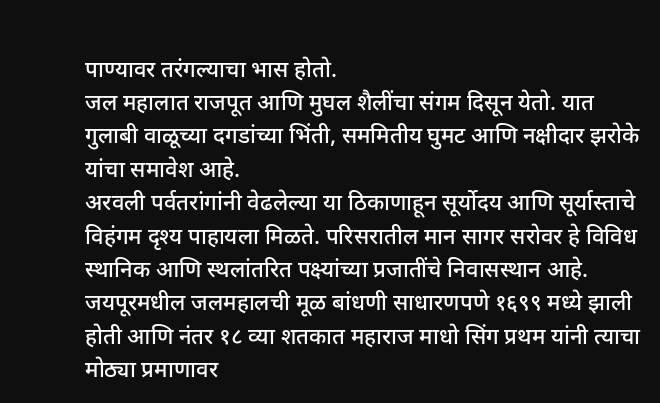पाण्यावर तरंगल्याचा भास होतो.
जल महालात राजपूत आणि मुघल शैलींचा संगम दिसून येतो. यात गुलाबी वाळूच्या दगडांच्या भिंती, सममितीय घुमट आणि नक्षीदार झरोके यांचा समावेश आहे.
अरवली पर्वतरांगांनी वेढलेल्या या ठिकाणाहून सूर्योदय आणि सूर्यास्ताचे विहंगम दृश्य पाहायला मिळते. परिसरातील मान सागर सरोवर हे विविध स्थानिक आणि स्थलांतरित पक्ष्यांच्या प्रजातींचे निवासस्थान आहे.
जयपूरमधील जलमहालची मूळ बांधणी साधारणपणे १६९९ मध्ये झाली होती आणि नंतर १८ व्या शतकात महाराज माधो सिंग प्रथम यांनी त्याचा मोठ्या प्रमाणावर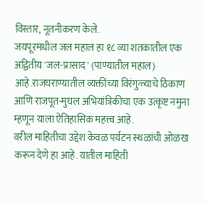विस्तार, नूतनीकरण केले.
जयपूरमधील जल महाल हा १८ व्या शतकातील एक अद्वितीय 'जल-प्रासाद' (पाण्यातील महाल) आहे.राजघराण्यातील व्यक्तींच्या विरंगुळ्याचे ठिकाण आणि राजपूत-मुघल अभियांत्रिकीचा एक उत्कृष्ट नमुना म्हणून याला ऐतिहासिक महत्त्व आहे.
वरील माहितीचा उद्देश केवळ पर्यटन स्थळांची ओळख करून देणे हा आहे. यातील माहिती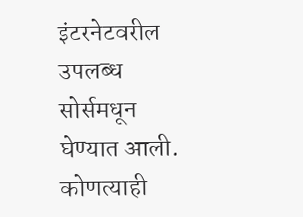इंटरनेटवरील उपलब्ध सोर्समधून घेण्यात आली. कोणत्याही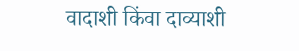वादाशी किंवा दाव्याशी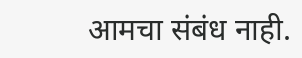आमचा संबंध नाही.